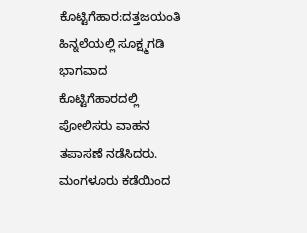ಕೊಟ್ಟಿಗೆಹಾರ:ದತ್ತಜಯಂತಿ ಹಿನ್ನಲೆಯಲ್ಲಿ ಸೂಕ್ಷ್ಮಗಡಿ ಭಾಗವಾದ ಕೊಟ್ಟಿಗೆಹಾರದಲ್ಲಿ ಪೋಲಿಸರು ವಾಹನ ತಪಾಸಣೆ ನಡೆಸಿದರು.
ಮಂಗಳೂರು ಕಡೆಯಿಂದ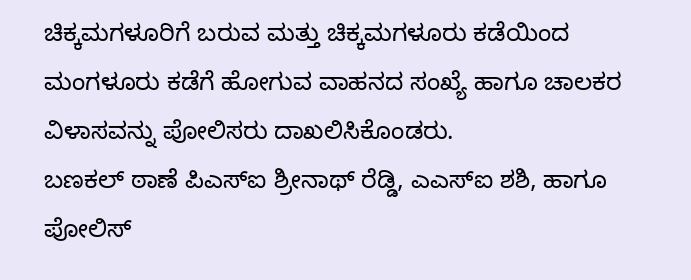ಚಿಕ್ಕಮಗಳೂರಿಗೆ ಬರುವ ಮತ್ತು ಚಿಕ್ಕಮಗಳೂರು ಕಡೆಯಿಂದ ಮಂಗಳೂರು ಕಡೆಗೆ ಹೋಗುವ ವಾಹನದ ಸಂಖ್ಯೆ ಹಾಗೂ ಚಾಲಕರ ವಿಳಾಸವನ್ನು ಪೋಲಿಸರು ದಾಖಲಿಸಿಕೊಂಡರು.
ಬಣಕಲ್ ಠಾಣೆ ಪಿಎಸ್ಐ ಶ್ರೀನಾಥ್ ರೆಡ್ಡಿ, ಎಎಸ್ಐ ಶಶಿ, ಹಾಗೂ ಪೋಲಿಸ್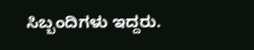ಸಿಬ್ಬಂದಿಗಳು ಇದ್ದರು.